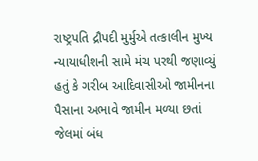રાષ્ટ્રપતિ દ્રૌપદી મુર્મુએ તત્કાલીન મુખ્ય ન્યાયાધીશની સામે મંચ પરથી જણાવ્યું હતું કે ગરીબ આદિવાસીઓ જામીનના પૈસાના અભાવે જામીન મળ્યા છતાં જેલમાં બંધ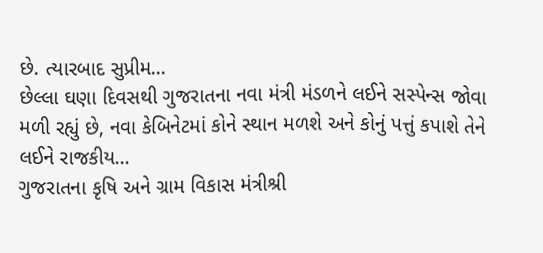છે. ત્યારબાદ સુપ્રીમ...
છેલ્લા ઘણા દિવસથી ગુજરાતના નવા મંત્રી મંડળને લઈને સસ્પેન્સ જોવા મળી રહ્યું છે, નવા કેબિનેટમાં કોને સ્થાન મળશે અને કોનું પત્તું કપાશે તેને લઈને રાજકીય...
ગુજરાતના કૃષિ અને ગ્રામ વિકાસ મંત્રીશ્રી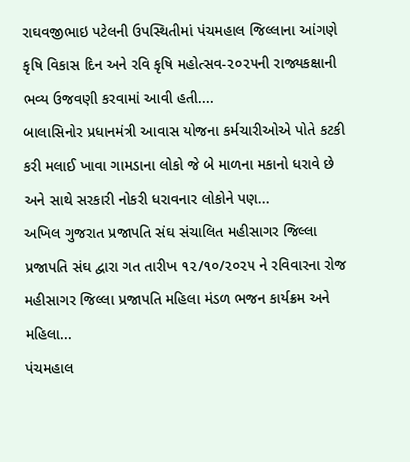રાઘવજીભાઇ પટેલની ઉપસ્થિતીમાં પંચમહાલ જિલ્લાના આંગણે કૃષિ વિકાસ દિન અને રવિ કૃષિ મહોત્સવ-૨૦૨૫ની રાજ્યકક્ષાની ભવ્ય ઉજવણી કરવામાં આવી હતી....
બાલાસિનોર પ્રધાનમંત્રી આવાસ યોજના કર્મચારીઓએ પોતે કટકી કરી મલાઈ ખાવા ગામડાના લોકો જે બે માળના મકાનો ધરાવે છે અને સાથે સરકારી નોકરી ધરાવનાર લોકોને પણ...
અખિલ ગુજરાત પ્રજાપતિ સંઘ સંચાલિત મહીસાગર જિલ્લા પ્રજાપતિ સંઘ દ્વારા ગત તારીખ ૧૨/૧૦/૨૦૨૫ ને રવિવારના રોજ મહીસાગર જિલ્લા પ્રજાપતિ મહિલા મંડળ ભજન કાર્યક્રમ અને મહિલા...
પંચમહાલ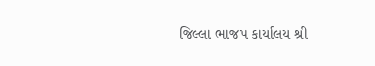જિલ્લા ભાજપ કાર્યાલય શ્રી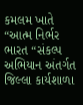કમલમ ખાતે “આત્મ નિર્ભર ભારત “સંકલ્પ અભિયાન અંતર્ગત જિલ્લા કાર્યશાળા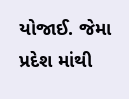યોજાઈ. જેમા પ્રદેશ માંથી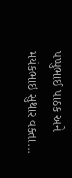પપ્પુભાઈ પાઠક અને મયંકભાઇ સુથાર વક્તા...